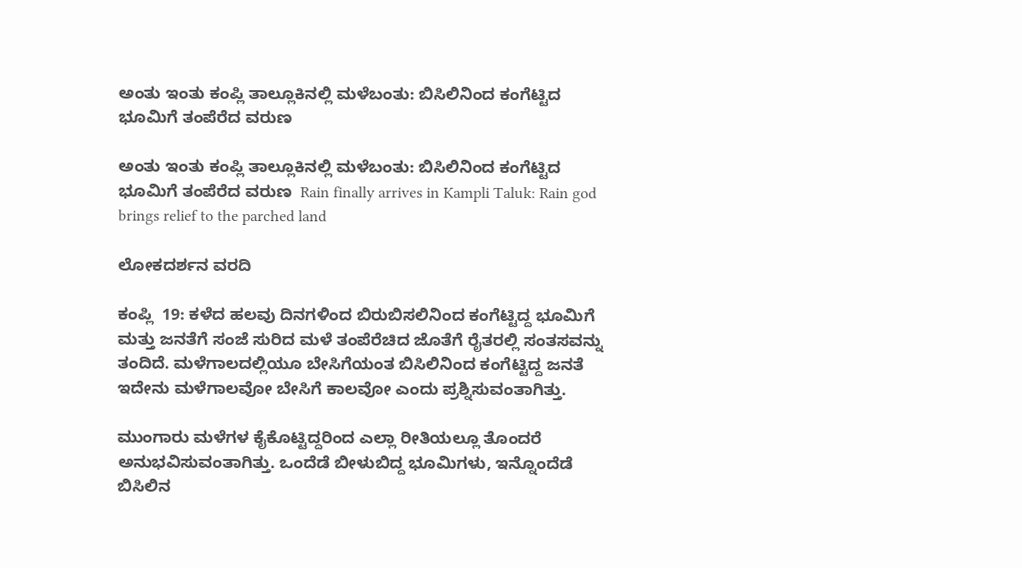ಅಂತು ಇಂತು ಕಂಪ್ಲಿ ತಾಲ್ಲೂಕಿನಲ್ಲಿ ಮಳೆಬಂತು: ಬಿಸಿಲಿನಿಂದ ಕಂಗೆಟ್ಟಿದ ಭೂಮಿಗೆ ತಂಪೆರೆದ ವರುಣ

ಅಂತು ಇಂತು ಕಂಪ್ಲಿ ತಾಲ್ಲೂಕಿನಲ್ಲಿ ಮಳೆಬಂತು: ಬಿಸಿಲಿನಿಂದ ಕಂಗೆಟ್ಟಿದ ಭೂಮಿಗೆ ತಂಪೆರೆದ ವರುಣ  Rain finally arrives in Kampli Taluk: Rain god brings relief to the parched land

ಲೋಕದರ್ಶನ ವರದಿ

ಕಂಪ್ಲಿ  19: ಕಳೆದ ಹಲವು ದಿನಗಳಿಂದ ಬಿರುಬಿಸಲಿನಿಂದ ಕಂಗೆಟ್ಟಿದ್ದ ಭೂಮಿಗೆ ಮತ್ತು ಜನತೆಗೆ ಸಂಜೆ ಸುರಿದ ಮಳೆ ತಂಪೆರೆಚಿದ ಜೊತೆಗೆ ರೈತರಲ್ಲಿ ಸಂತಸವನ್ನು ತಂದಿದೆ. ಮಳೆಗಾಲದಲ್ಲಿಯೂ ಬೇಸಿಗೆಯಂತ ಬಿಸಿಲಿನಿಂದ ಕಂಗೆಟ್ಟಿದ್ದ ಜನತೆ ಇದೇನು ಮಳೆಗಾಲವೋ ಬೇಸಿಗೆ ಕಾಲವೋ ಎಂದು ಪ್ರಶ್ನಿಸುವಂತಾಗಿತ್ತು.

ಮುಂಗಾರು ಮಳೆಗಳ ಕೈಕೊಟ್ಟಿದ್ದರಿಂದ ಎಲ್ಲಾ ರೀತಿಯಲ್ಲೂ ತೊಂದರೆ ಅನುಭವಿಸುವಂತಾಗಿತ್ತು. ಒಂದೆಡೆ ಬೀಳುಬಿದ್ದ ಭೂಮಿಗಳು, ಇನ್ನೊಂದೆಡೆ ಬಿಸಿಲಿನ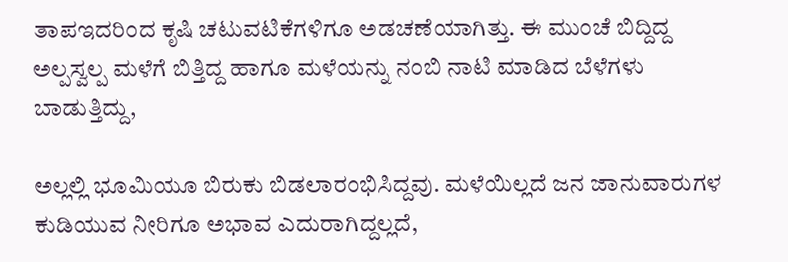ತಾಪಇದರಿಂದ ಕೃಷಿ ಚಟುವಟಿಕೆಗಳಿಗೂ ಅಡಚಣೆಯಾಗಿತ್ತು. ಈ ಮುಂಚೆ ಬಿದ್ದಿದ್ದ ಅಲ್ಪಸ್ವಲ್ಪ ಮಳೆಗೆ ಬಿತ್ತಿದ್ದ ಹಾಗೂ ಮಳೆಯನ್ನು ನಂಬಿ ನಾಟಿ ಮಾಡಿದ ಬೆಳೆಗಳು ಬಾಡುತ್ತಿದ್ದು,

ಅಲ್ಲಲ್ಲಿ ಭೂಮಿಯೂ ಬಿರುಕು ಬಿಡಲಾರಂಭಿಸಿದ್ದವು. ಮಳೆಯಿಲ್ಲದೆ ಜನ ಜಾನುವಾರುಗಳ ಕುಡಿಯುವ ನೀರಿಗೂ ಅಭಾವ ಎದುರಾಗಿದ್ದಲ್ಲದೆ,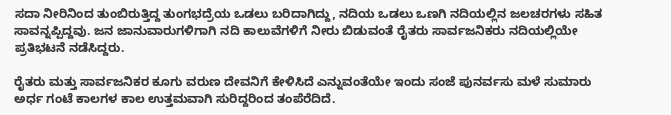ಸದಾ ನೀರಿನಿಂದ ತುಂಬಿರುತ್ತಿದ್ದ ತುಂಗಭದ್ರೆಯ ಒಡಲು ಬರಿದಾಗಿದ್ದು, ನದಿಯ ಒಡಲು ಒಣಗಿ ನದಿಯಲ್ಲಿನ ಜಲಚರಗಳು ಸಹಿತ ಸಾವನ್ನಪ್ಪಿದ್ದವು. ಜನ ಜಾನುವಾರುಗಳಿಗಾಗಿ ನದಿ ಕಾಲುವೆಗಳಿಗೆ ನೀರು ಬಿಡುವಂತೆ ರೈತರು ಸಾರ್ವಜನಿಕರು ನದಿಯಲ್ಲಿಯೇ ಪ್ರತಿಭಟನೆ ನಡೆಸಿದ್ದರು.

ರೈತರು ಮತ್ತು ಸಾರ್ವಜನಿಕರ ಕೂಗು ವರುಣ ದೇವನಿಗೆ ಕೇಳಿಸಿದೆ ಎನ್ನುವಂತೆಯೇ ಇಂದು ಸಂಜೆ ಪುನರ್ವಸು ಮಳೆ ಸುಮಾರು ಅರ್ಧ ಗಂಟೆ ಕಾಲಗಳ ಕಾಲ ಉತ್ತಮವಾಗಿ ಸುರಿದ್ದರಿಂದ ತಂಪೆರೆದಿದೆ.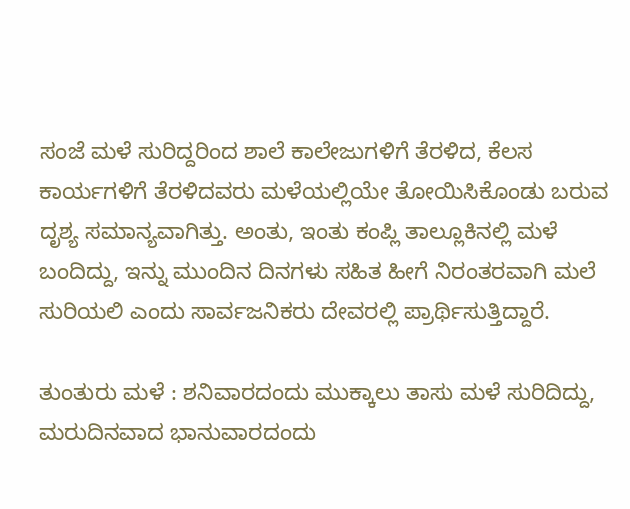ಸಂಜೆ ಮಳೆ ಸುರಿದ್ದರಿಂದ ಶಾಲೆ ಕಾಲೇಜುಗಳಿಗೆ ತೆರಳಿದ, ಕೆಲಸ ಕಾರ್ಯಗಳಿಗೆ ತೆರಳಿದವರು ಮಳೆಯಲ್ಲಿಯೇ ತೋಯಿಸಿಕೊಂಡು ಬರುವ ದೃಶ್ಯ ಸಮಾನ್ಯವಾಗಿತ್ತು. ಅಂತು, ಇಂತು ಕಂಪ್ಲಿ ತಾಲ್ಲೂಕಿನಲ್ಲಿ ಮಳೆ ಬಂದಿದ್ದು, ಇನ್ನು ಮುಂದಿನ ದಿನಗಳು ಸಹಿತ ಹೀಗೆ ನಿರಂತರವಾಗಿ ಮಲೆ ಸುರಿಯಲಿ ಎಂದು ಸಾರ್ವಜನಿಕರು ದೇವರಲ್ಲಿ ಪ್ರಾರ್ಥಿಸುತ್ತಿದ್ದಾರೆ.

ತುಂತುರು ಮಳೆ : ಶನಿವಾರದಂದು ಮುಕ್ಕಾಲು ತಾಸು ಮಳೆ ಸುರಿದಿದ್ದು, ಮರುದಿನವಾದ ಭಾನುವಾರದಂದು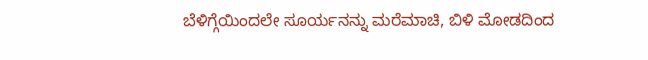ಬೆಳಿಗ್ಗೆಯಿಂದಲೇ ಸೂರ್ಯನನ್ನು ಮರೆಮಾಚಿ, ಬಿಳಿ ಮೋಡದಿಂದ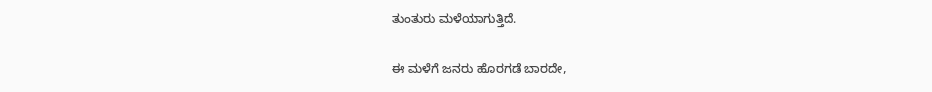ತುಂತುರು ಮಳೆಯಾಗುತ್ತಿದೆ.

ಈ ಮಳೆಗೆ ಜನರು ಹೊರಗಡೆ ಬಾರದೇ,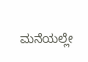ಮನೆಯಲ್ಲೇ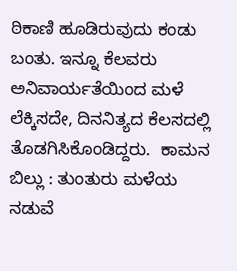ಠಿಕಾಣಿ ಹೂಡಿರುವುದು ಕಂಡು ಬಂತು. ಇನ್ನೂ ಕೆಲವರು ಅನಿವಾರ್ಯತೆಯಿಂದ ಮಳೆ ಲೆಕ್ಕಿಸದೇ, ದಿನನಿತ್ಯದ ಕೆಲಸದಲ್ಲಿ ತೊಡಗಿಸಿಕೊಂಡಿದ್ದರು.  ಕಾಮನ ಬಿಲ್ಲು : ತುಂತುರು ಮಳೆಯ ನಡುವೆ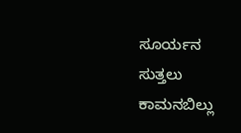ಸೂರ್ಯನ ಸುತ್ತಲು ಕಾಮನಬಿಲ್ಲು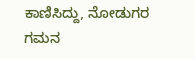ಕಾಣಿಸಿದ್ದು, ನೋಡುಗರ ಗಮನ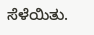ಸೆಳೆಯಿತು.